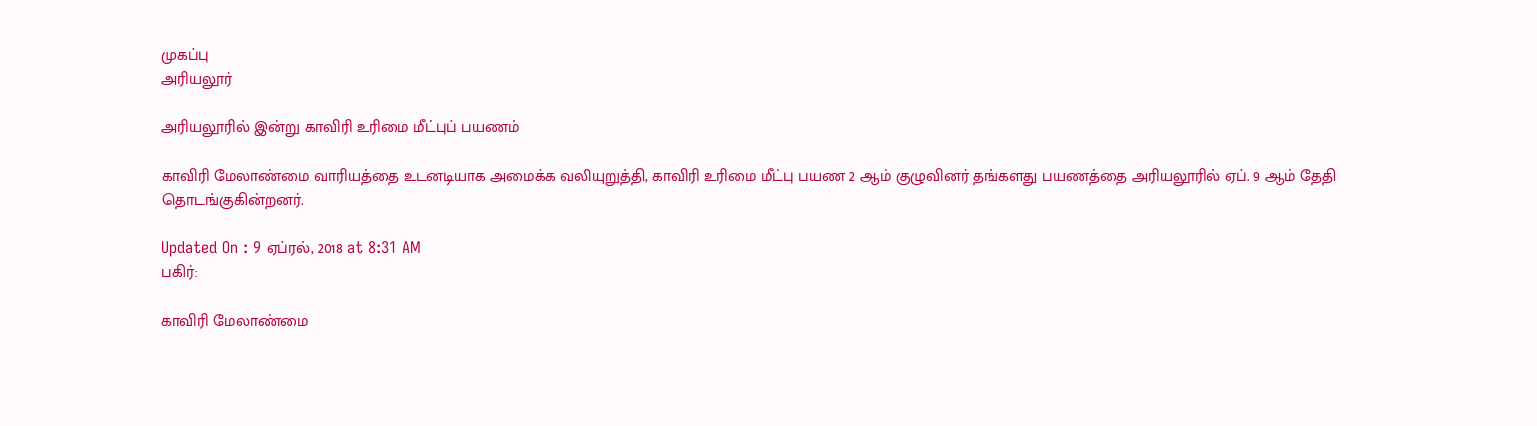முகப்பு
அரியலூர்

அரியலூரில் இன்று காவிரி உரிமை மீட்புப் பயணம்

காவிரி மேலாண்மை வாரியத்தை உடனடியாக அமைக்க வலியுறுத்தி, காவிரி உரிமை மீட்பு பயண 2 ஆம் குழுவினர் தங்களது பயணத்தை அரியலூரில் ஏப். 9 ஆம் தேதி தொடங்குகின்றனர்.

Updated On : 9 ஏப்ரல், 2018 at 8:31 AM
பகிர்:

காவிரி மேலாண்மை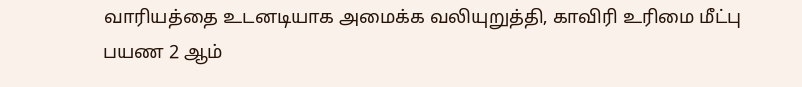வாரியத்தை உடனடியாக அமைக்க வலியுறுத்தி, காவிரி உரிமை மீட்பு பயண 2 ஆம்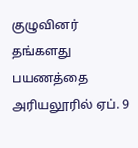குழுவினர் தங்களது பயணத்தை அரியலூரில் ஏப். 9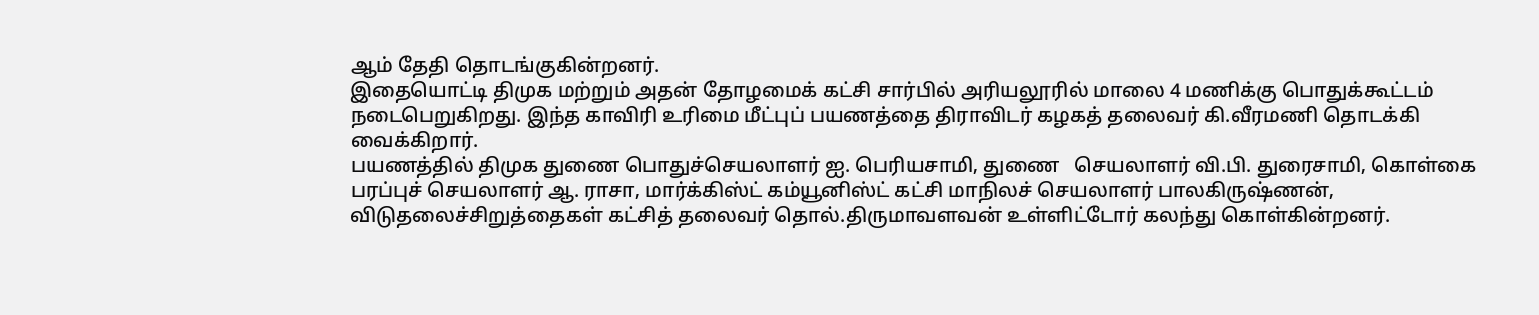ஆம் தேதி தொடங்குகின்றனர்.
இதையொட்டி திமுக மற்றும் அதன் தோழமைக் கட்சி சார்பில் அரியலூரில் மாலை 4 மணிக்கு பொதுக்கூட்டம் நடைபெறுகிறது. இந்த காவிரி உரிமை மீட்புப் பயணத்தை திராவிடர் கழகத் தலைவர் கி.வீரமணி தொடக்கி வைக்கிறார்.
பயணத்தில் திமுக துணை பொதுச்செயலாளர் ஐ. பெரியசாமி, துணை   செயலாளர் வி.பி. துரைசாமி, கொள்கை பரப்புச் செயலாளர் ஆ. ராசா, மார்க்கிஸ்ட் கம்யூனிஸ்ட் கட்சி மாநிலச் செயலாளர் பாலகிருஷ்ணன், விடுதலைச்சிறுத்தைகள் கட்சித் தலைவர் தொல்.திருமாவளவன் உள்ளிட்டோர் கலந்து கொள்கின்றனர்.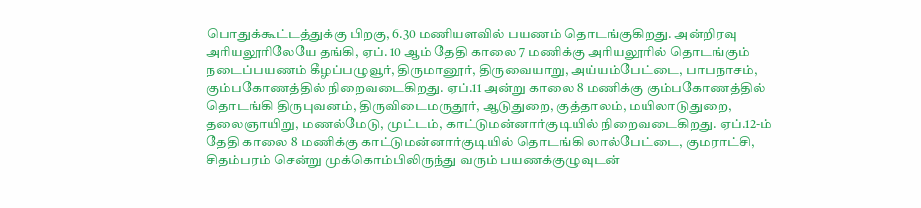பொதுக்கூட்டத்துக்கு பிறகு, 6.30 மணியளவில் பயணம் தொடங்குகிறது. அன்றிரவு அரியலூரிலேயே தங்கி, ஏப். 10 ஆம் தேதி காலை 7 மணிக்கு அரியலூரில் தொடங்கும் நடைப்பயணம் கீழப்பழுவூர், திருமானூர், திருவையாறு, அய்யம்பேட்டை, பாபநாசம், கும்பகோணத்தில் நிறைவடைகிறது. ஏப்.11 அன்று காலை 8 மணிக்கு கும்பகோணத்தில் தொடங்கி திருபுவனம், திருவிடைமருதூர், ஆடுதுறை, குத்தாலம், மயிலாடுதுறை, தலைஞாயிறு, மணல்மேடு, முட்டம், காட்டுமன்னார்குடியில் நிறைவடைகிறது. ஏப்.12-ம் தேதி காலை 8 மணிக்கு காட்டுமன்னார்குடியில் தொடங்கி லால்பேட்டை, குமராட்சி, சிதம்பரம் சென்று முக்கொம்பிலிருந்து வரும் பயணக்குழுவுடன்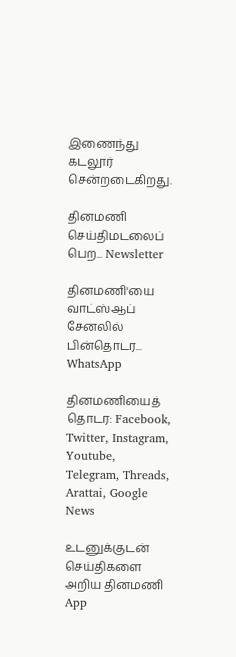இணைந்து கடலூர் சென்றடைகிறது.

தினமணி செய்திமடலைப் பெற... Newsletter

தினமணி'யை வாட்ஸ்ஆப் சேனலில் பின்தொடர... WhatsApp

தினமணியைத் தொடர: Facebook, Twitter, Instagram, Youtube, Telegram, Threads, Arattai, Google News

உடனுக்குடன் செய்திகளை அறிய தினமணி App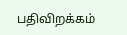பதிவிறக்கம்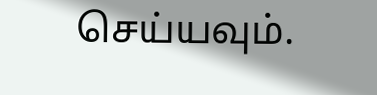செய்யவும்.